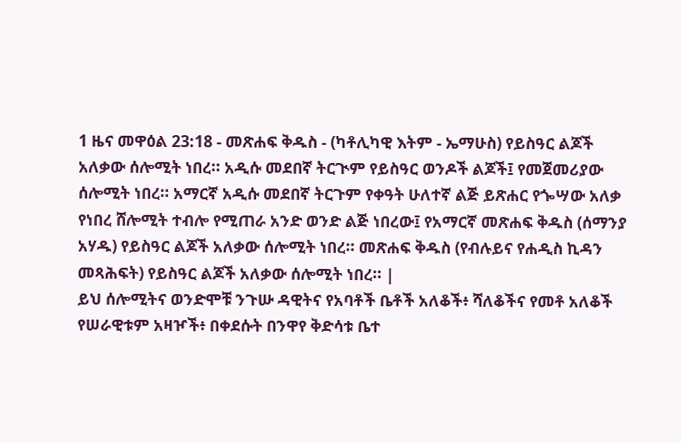1 ዜና መዋዕል 23:18 - መጽሐፍ ቅዱስ - (ካቶሊካዊ እትም - ኤማሁስ) የይስዓር ልጆች አለቃው ሰሎሚት ነበረ። አዲሱ መደበኛ ትርጒም የይስዓር ወንዶች ልጆች፤ የመጀመሪያው ሰሎሚት ነበረ። አማርኛ አዲሱ መደበኛ ትርጉም የቀዓት ሁለተኛ ልጅ ይጽሐር የጐሣው አለቃ የነበረ ሸሎሚት ተብሎ የሚጠራ አንድ ወንድ ልጅ ነበረው፤ የአማርኛ መጽሐፍ ቅዱስ (ሰማንያ አሃዱ) የይስዓር ልጆች አለቃው ሰሎሚት ነበረ። መጽሐፍ ቅዱስ (የብሉይና የሐዲስ ኪዳን መጻሕፍት) የይስዓር ልጆች አለቃው ሰሎሚት ነበረ። |
ይህ ሰሎሚትና ወንድሞቹ ንጉሡ ዳዊትና የአባቶች ቤቶች አለቆች፥ ሻለቆችና የመቶ አለቆች የሠራዊቱም አዛዦች፥ በቀደሱት በንዋየ ቅድሳቱ ቤተ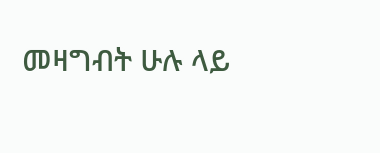መዛግብት ሁሉ ላይ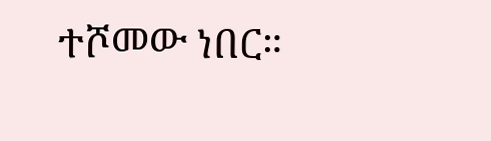ተሾመው ነበር።